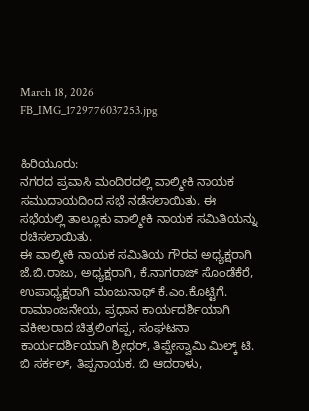March 18, 2026
FB_IMG_1729776037253.jpg


ಹಿರಿಯೂರು:
ನಗರದ ಪ್ರವಾಸಿ ಮಂದಿರದಲ್ಲಿ ವಾಲ್ಮೀಕಿ ನಾಯಕ ಸಮುದಾಯದಿಂದ ಸಭೆ ನಡೆಸಲಾಯಿತು. ಈ ಸಭೆಯಲ್ಲಿ ತಾಲ್ಲೂಕು ವಾಲ್ಮೀಕಿ ನಾಯಕ ಸಮಿತಿಯನ್ನು ರಚಿಸಲಾಯಿತು.
ಈ ವಾಲ್ಮೀಕಿ ನಾಯಕ ಸಮಿತಿಯ ಗೌರವ ಅಧ್ಯಕ್ಷರಾಗಿ ಜೆ.ಬಿ.ರಾಜು, ಅಧ್ಯಕ್ಷರಾಗಿ, ಕೆ.ನಾಗರಾಜ್ ಸೊಂಡೆಕೆರೆ, ಉಪಾಧ್ಯಕ್ಷರಾಗಿ ಮಂಜುನಾಥ್ ಕೆ.ಎಂ.ಕೊಟ್ಟಿಗೆ. ರಾಮಾಂಜನೇಯ, ಪ್ರಧಾನ ಕಾರ್ಯದರ್ಶಿಯಾಗಿ ವಕೀಲರಾದ ಚಿತ್ರಲಿಂಗಪ್ಪ, ಸಂಘಟನಾ ಕಾರ್ಯದರ್ಶಿಯಾಗಿ ಶ್ರೀಧರ್, ತಿಪ್ಪೇಸ್ವಾಮಿ ಮಿಲ್ಕ್ ಟಿ. ಬಿ ಸರ್ಕಲ್, ತಿಪ್ಪನಾಯಕ. ಬಿ ಆದರಾಳು,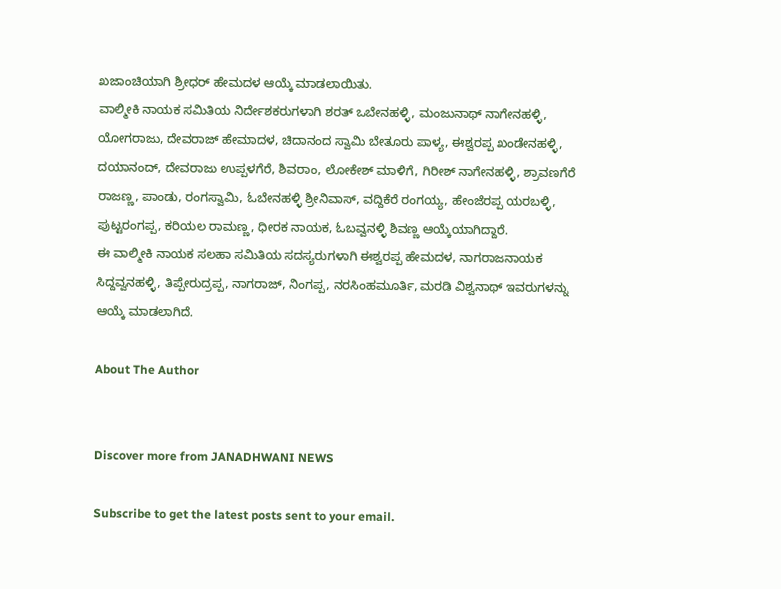ಖಜಾಂಚಿಯಾಗಿ ಶ್ರೀಧರ್ ಹೇಮದಳ ಆಯ್ಕೆ ಮಾಡಲಾಯಿತು.
ವಾಲ್ಮೀಕಿ ನಾಯಕ ಸಮಿತಿಯ ನಿರ್ದೇಶಕರುಗಳಾಗಿ ಶರತ್ ಒಬೇನಹಳ್ಳಿ, ಮಂಜುನಾಥ್ ನಾಗೇನಹಳ್ಳಿ, ಯೋಗರಾಜು, ದೇವರಾಜ್ ಹೇಮಾದಳ, ಚಿದಾನಂದ ಸ್ವಾಮಿ ಬೇತೂರು ಪಾಳ್ಯ, ಈಶ್ವರಪ್ಪ ಖಂಡೇನಹಳ್ಳಿ, ದಯಾನಂದ್, ದೇವರಾಜು ಉಪ್ಪಳಗೆರೆ, ಶಿವರಾಂ, ಲೋಕೇಶ್ ಮಾಳಿಗೆ, ಗಿರೀಶ್ ನಾಗೇನಹಳ್ಳಿ, ಶ್ರಾವಣಗೆರೆ ರಾಜಣ್ಣ, ಪಾಂಡು, ರಂಗಸ್ವಾಮಿ, ಓಬೇನಹಳ್ಳಿ ಶ್ರೀನಿವಾಸ್, ವದ್ದಿಕೆರೆ ರಂಗಯ್ಯ, ಹೇಂಜೆರಪ್ಪ ಯರಬಳ್ಳಿ, ಪುಟ್ಟರಂಗಪ್ಪ, ಕರಿಯಲ ರಾಮಣ್ಣ, ಧೀರಕ ನಾಯಕ, ಓಬವ್ವನಳ್ಳಿ ಶಿವಣ್ಣ ಆಯ್ಕೆಯಾಗಿದ್ದಾರೆ.
ಈ ವಾಲ್ಮೀಕಿ ನಾಯಕ ಸಲಹಾ ಸಮಿತಿಯ ಸದಸ್ಯರುಗಳಾಗಿ ಈಶ್ವರಪ್ಪ ಹೇಮದಳ, ನಾಗರಾಜನಾಯಕ ಸಿದ್ದವ್ವನಹಳ್ಳಿ, ತಿಪ್ಪೇರುದ್ರಪ್ಪ, ನಾಗರಾಜ್, ನಿಂಗಪ್ಪ, ನರಸಿಂಹಮೂರ್ತಿ, ಮರಡಿ ವಿಶ್ವನಾಥ್ ಇವರುಗಳನ್ನು ಆಯ್ಕೆ ಮಾಡಲಾಗಿದೆ.

About The Author


Discover more from JANADHWANI NEWS

Subscribe to get the latest posts sent to your email.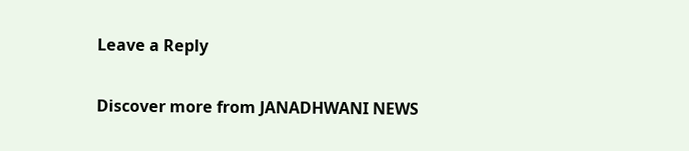Leave a Reply

Discover more from JANADHWANI NEWS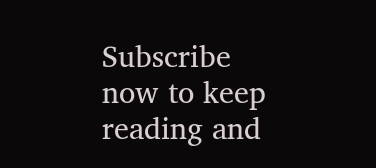Subscribe now to keep reading and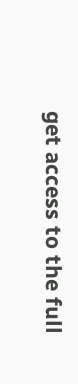get access to the full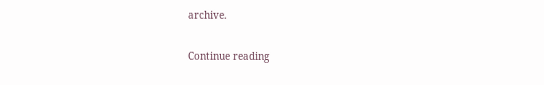archive.

Continue reading